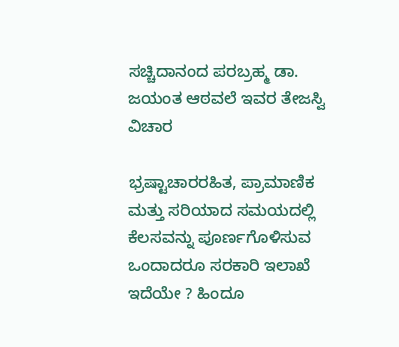ಸಚ್ಚಿದಾನಂದ ಪರಬ್ರಹ್ಮ ಡಾ. ಜಯಂತ ಆಠವಲೆ ಇವರ ತೇಜಸ್ವಿ ವಿಚಾರ

ಭ್ರಷ್ಟಾಚಾರರಹಿತ, ಪ್ರಾಮಾಣಿಕ ಮತ್ತು ಸರಿಯಾದ ಸಮಯದಲ್ಲಿ ಕೆಲಸವನ್ನು ಪೂರ್ಣಗೊಳಿಸುವ ಒಂದಾದರೂ ಸರಕಾರಿ ಇಲಾಖೆ ಇದೆಯೇ ? ಹಿಂದೂ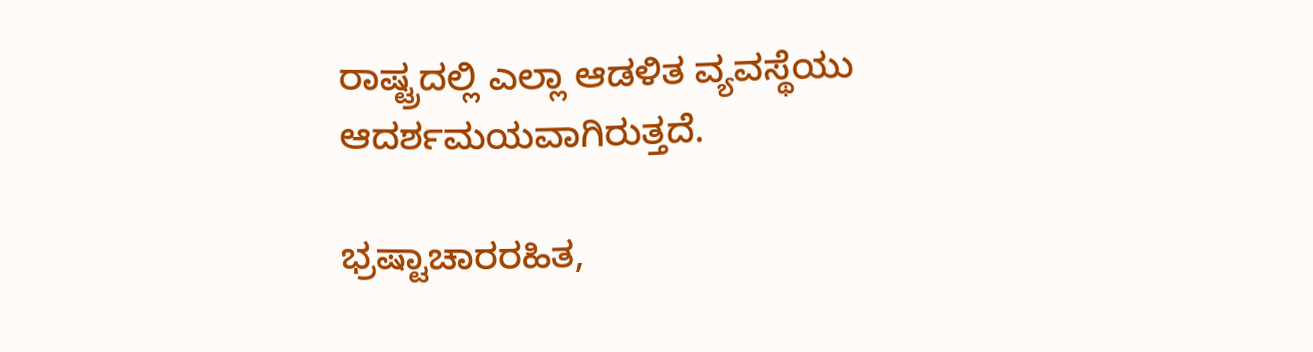ರಾಷ್ಟ್ರದಲ್ಲಿ ಎಲ್ಲಾ ಆಡಳಿತ ವ್ಯವಸ್ಥೆಯು ಆದರ್ಶಮಯವಾಗಿರುತ್ತದೆ.

ಭ್ರಷ್ಟಾಚಾರರಹಿತ,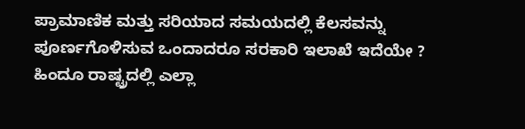ಪ್ರಾಮಾಣಿಕ ಮತ್ತು ಸರಿಯಾದ ಸಮಯದಲ್ಲಿ ಕೆಲಸವನ್ನು ಪೂರ್ಣಗೊಳಿಸುವ ಒಂದಾದರೂ ಸರಕಾರಿ ಇಲಾಖೆ ಇದೆಯೇ ? ಹಿಂದೂ ರಾಷ್ಟ್ರದಲ್ಲಿ ಎಲ್ಲಾ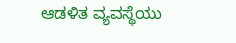ಆಡಳಿತ ವ್ಯವಸ್ಥೆಯು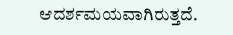ಆದರ್ಶಮಯವಾಗಿರುತ್ತದೆ.